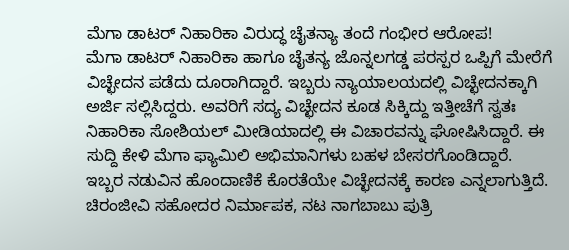ಮೆಗಾ ಡಾಟರ್ ನಿಹಾರಿಕಾ ವಿರುದ್ಧ ಚೈತನ್ಯಾ ತಂದೆ ಗಂಭೀರ ಆರೋಪ!
ಮೆಗಾ ಡಾಟರ್ ನಿಹಾರಿಕಾ ಹಾಗೂ ಚೈತನ್ಯ ಜೊನ್ನಲಗಡ್ಡ ಪರಸ್ಪರ ಒಪ್ಪಿಗೆ ಮೇರೆಗೆ ವಿಚ್ಛೇದನ ಪಡೆದು ದೂರಾಗಿದ್ದಾರೆ. ಇಬ್ಬರು ನ್ಯಾಯಾಲಯದಲ್ಲಿ ವಿಚ್ಛೇದನಕ್ಕಾಗಿ ಅರ್ಜಿ ಸಲ್ಲಿಸಿದ್ದರು. ಅವರಿಗೆ ಸದ್ಯ ವಿಚ್ಛೇದನ ಕೂಡ ಸಿಕ್ಕಿದ್ದು ಇತ್ತೀಚೆಗೆ ಸ್ವತಃ ನಿಹಾರಿಕಾ ಸೋಶಿಯಲ್ ಮೀಡಿಯಾದಲ್ಲಿ ಈ ವಿಚಾರವನ್ನು ಘೋಷಿಸಿದ್ದಾರೆ. ಈ ಸುದ್ದಿ ಕೇಳಿ ಮೆಗಾ ಫ್ಯಾಮಿಲಿ ಅಭಿಮಾನಿಗಳು ಬಹಳ ಬೇಸರಗೊಂಡಿದ್ದಾರೆ.
ಇಬ್ಬರ ನಡುವಿನ ಹೊಂದಾಣಿಕೆ ಕೊರತೆಯೇ ವಿಚ್ಛೇದನಕ್ಕೆ ಕಾರಣ ಎನ್ನಲಾಗುತ್ತಿದೆ. ಚಿರಂಜೀವಿ ಸಹೋದರ ನಿರ್ಮಾಪಕ, ನಟ ನಾಗಬಾಬು ಪುತ್ರಿ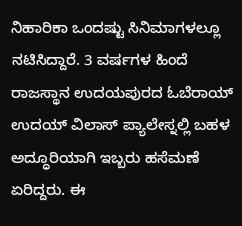ನಿಹಾರಿಕಾ ಒಂದಷ್ಟು ಸಿನಿಮಾಗಳಲ್ಲೂ ನಟಿಸಿದ್ದಾರೆ. 3 ವರ್ಷಗಳ ಹಿಂದೆ ರಾಜಸ್ಥಾನ ಉದಯಪುರದ ಓಬೆರಾಯ್ ಉದಯ್ ವಿಲಾಸ್ ಪ್ಯಾಲೇಸ್ನಲ್ಲಿ ಬಹಳ ಅದ್ಧೂರಿಯಾಗಿ ಇಬ್ಬರು ಹಸೆಮಣೆ ಏರಿದ್ದರು. ಈ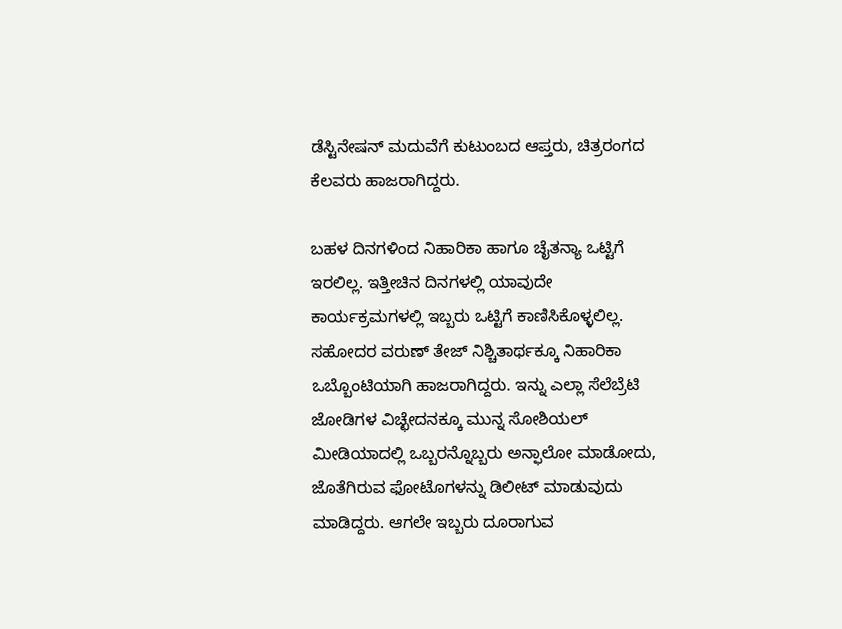ಡೆಸ್ಟಿನೇಷನ್ ಮದುವೆಗೆ ಕುಟುಂಬದ ಆಪ್ತರು, ಚಿತ್ರರಂಗದ ಕೆಲವರು ಹಾಜರಾಗಿದ್ದರು.

ಬಹಳ ದಿನಗಳಿಂದ ನಿಹಾರಿಕಾ ಹಾಗೂ ಚೈತನ್ಯಾ ಒಟ್ಟಿಗೆ ಇರಲಿಲ್ಲ. ಇತ್ತೀಚಿನ ದಿನಗಳಲ್ಲಿ ಯಾವುದೇ ಕಾರ್ಯಕ್ರಮಗಳಲ್ಲಿ ಇಬ್ಬರು ಒಟ್ಟಿಗೆ ಕಾಣಿಸಿಕೊಳ್ಳಲಿಲ್ಲ. ಸಹೋದರ ವರುಣ್ ತೇಜ್ ನಿಶ್ಚಿತಾರ್ಥಕ್ಕೂ ನಿಹಾರಿಕಾ ಒಬ್ಬೊಂಟಿಯಾಗಿ ಹಾಜರಾಗಿದ್ದರು. ಇನ್ನು ಎಲ್ಲಾ ಸೆಲೆಬ್ರೆಟಿ ಜೋಡಿಗಳ ವಿಚ್ಛೇದನಕ್ಕೂ ಮುನ್ನ ಸೋಶಿಯಲ್ ಮೀಡಿಯಾದಲ್ಲಿ ಒಬ್ಬರನ್ನೊಬ್ಬರು ಅನ್ಫಾಲೋ ಮಾಡೋದು, ಜೊತೆಗಿರುವ ಫೋಟೊಗಳನ್ನು ಡಿಲೀಟ್ ಮಾಡುವುದು ಮಾಡಿದ್ದರು. ಆಗಲೇ ಇಬ್ಬರು ದೂರಾಗುವ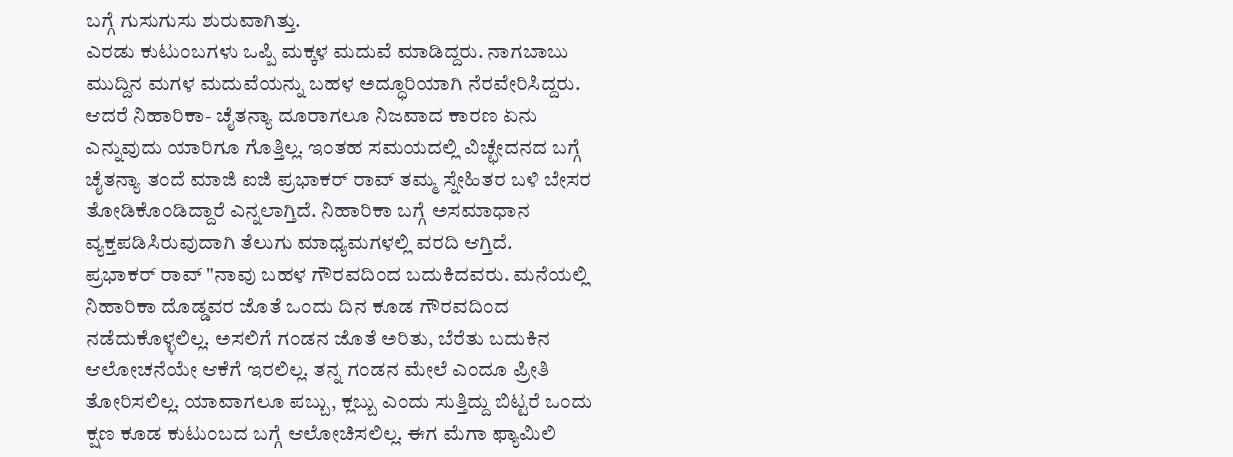ಬಗ್ಗೆ ಗುಸುಗುಸು ಶುರುವಾಗಿತ್ತು.
ಎರಡು ಕುಟುಂಬಗಳು ಒಪ್ಪಿ ಮಕ್ಕಳ ಮದುವೆ ಮಾಡಿದ್ದರು. ನಾಗಬಾಬು ಮುದ್ದಿನ ಮಗಳ ಮದುವೆಯನ್ನು ಬಹಳ ಅದ್ಧೂರಿಯಾಗಿ ನೆರವೇರಿಸಿದ್ದರು. ಆದರೆ ನಿಹಾರಿಕಾ- ಚೈತನ್ಯಾ ದೂರಾಗಲೂ ನಿಜವಾದ ಕಾರಣ ಏನು ಎನ್ನುವುದು ಯಾರಿಗೂ ಗೊತ್ತಿಲ್ಲ. ಇಂತಹ ಸಮಯದಲ್ಲಿ ವಿಚ್ಛೇದನದ ಬಗ್ಗೆ ಚೈತನ್ಯಾ ತಂದೆ ಮಾಜಿ ಐಜಿ ಪ್ರಭಾಕರ್ ರಾವ್ ತಮ್ಮ ಸ್ನೇಹಿತರ ಬಳಿ ಬೇಸರ ತೋಡಿಕೊಂಡಿದ್ದಾರೆ ಎನ್ನಲಾಗ್ತಿದೆ. ನಿಹಾರಿಕಾ ಬಗ್ಗೆ ಅಸಮಾಧಾನ ವ್ಯಕ್ತಪಡಿಸಿರುವುದಾಗಿ ತೆಲುಗು ಮಾಧ್ಯಮಗಳಲ್ಲಿ ವರದಿ ಆಗ್ತಿದೆ.
ಪ್ರಭಾಕರ್ ರಾವ್ "ನಾವು ಬಹಳ ಗೌರವದಿಂದ ಬದುಕಿದವರು. ಮನೆಯಲ್ಲಿ ನಿಹಾರಿಕಾ ದೊಡ್ಡವರ ಜೊತೆ ಒಂದು ದಿನ ಕೂಡ ಗೌರವದಿಂದ ನಡೆದುಕೊಳ್ಳಲಿಲ್ಲ. ಅಸಲಿಗೆ ಗಂಡನ ಜೊತೆ ಅರಿತು, ಬೆರೆತು ಬದುಕಿನ ಆಲೋಚನೆಯೇ ಆಕೆಗೆ ಇರಲಿಲ್ಲ. ತನ್ನ ಗಂಡನ ಮೇಲೆ ಎಂದೂ ಪ್ರೀತಿ ತೋರಿಸಲಿಲ್ಲ. ಯಾವಾಗಲೂ ಪಬ್ಬು, ಕ್ಲಬ್ಬು ಎಂದು ಸುತ್ತಿದ್ದು ಬಿಟ್ಟರೆ ಒಂದು ಕ್ಷಣ ಕೂಡ ಕುಟುಂಬದ ಬಗ್ಗೆ ಆಲೋಚಿಸಲಿಲ್ಲ. ಈಗ ಮೆಗಾ ಫ್ಯಾಮಿಲಿ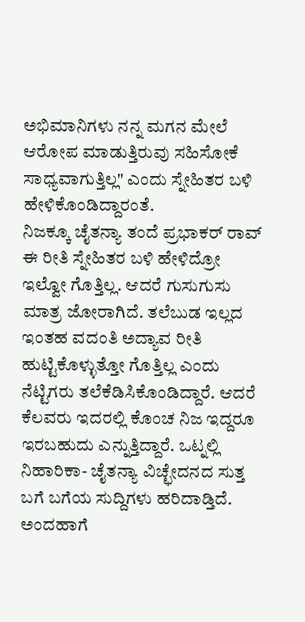ಅಭಿಮಾನಿಗಳು ನನ್ನ ಮಗನ ಮೇಲೆ ಆರೋಪ ಮಾಡುತ್ತಿರುವು ಸಹಿಸೋಕೆ ಸಾಧ್ಯವಾಗುತ್ತಿಲ್ಲ" ಎಂದು ಸ್ನೇಹಿತರ ಬಳಿ ಹೇಳಿಕೊಂಡಿದ್ದಾರಂತೆ.
ನಿಜಕ್ಕೂ ಚೈತನ್ಯಾ ತಂದೆ ಪ್ರಭಾಕರ್ ರಾವ್ ಈ ರೀತಿ ಸ್ನೇಹಿತರ ಬಳಿ ಹೇಳಿದ್ರೋ ಇಲ್ವೋ ಗೊತ್ತಿಲ್ಲ. ಆದರೆ ಗುಸುಗುಸು ಮಾತ್ರ ಜೋರಾಗಿದೆ. ತಲೆಬುಡ ಇಲ್ಲದ ಇಂತಹ ವದಂತಿ ಅದ್ಯಾವ ರೀತಿ ಹುಟ್ಟಿಕೊಳ್ಳುತ್ತೋ ಗೊತ್ತಿಲ್ಲ ಎಂದು ನೆಟ್ಟಿಗರು ತಲೆಕೆಡಿಸಿಕೊಂಡಿದ್ದಾರೆ. ಆದರೆ ಕೆಲವರು ಇದರಲ್ಲಿ ಕೊಂಚ ನಿಜ ಇದ್ದರೂ ಇರಬಹುದು ಎನ್ನುತ್ತಿದ್ದಾರೆ. ಒಟ್ನಲ್ಲಿ ನಿಹಾರಿಕಾ- ಚೈತನ್ಯಾ ವಿಚ್ಛೇದನದ ಸುತ್ತ ಬಗೆ ಬಗೆಯ ಸುದ್ದಿಗಳು ಹರಿದಾಡ್ತಿದೆ.
ಅಂದಹಾಗೆ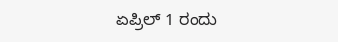ಏಪ್ರಿಲ್ 1 ರಂದು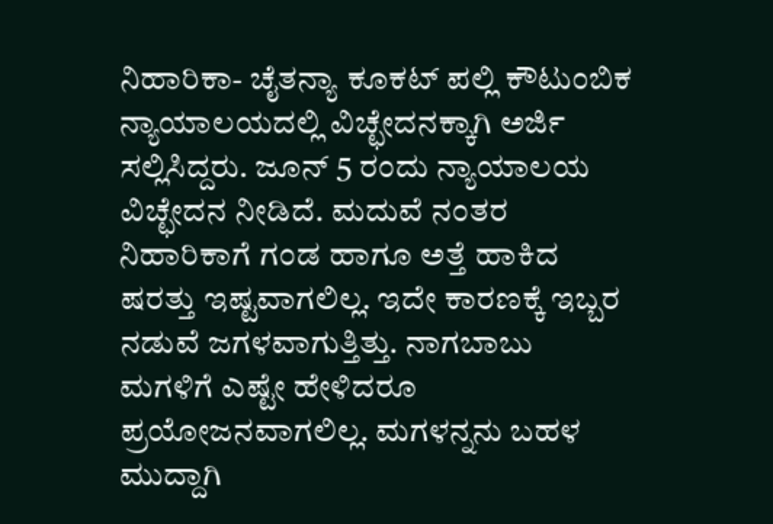ನಿಹಾರಿಕಾ- ಚೈತನ್ಯಾ ಕೂಕಟ್ ಪಲ್ಲಿ ಕೌಟುಂಬಿಕ ನ್ಯಾಯಾಲಯದಲ್ಲಿ ವಿಚ್ಛೇದನಕ್ಕಾಗಿ ಅರ್ಜಿ ಸಲ್ಲಿಸಿದ್ದರು. ಜೂನ್ 5 ರಂದು ನ್ಯಾಯಾಲಯ ವಿಚ್ಛೇದನ ನೀಡಿದೆ. ಮದುವೆ ನಂತರ ನಿಹಾರಿಕಾಗೆ ಗಂಡ ಹಾಗೂ ಅತ್ತೆ ಹಾಕಿದ ಷರತ್ತು ಇಷ್ಟವಾಗಲಿಲ್ಲ. ಇದೇ ಕಾರಣಕ್ಕೆ ಇಬ್ಬರ ನಡುವೆ ಜಗಳವಾಗುತ್ತಿತ್ತು. ನಾಗಬಾಬು ಮಗಳಿಗೆ ಎಷ್ಟೇ ಹೇಳಿದರೂ ಪ್ರಯೋಜನವಾಗಲಿಲ್ಲ. ಮಗಳನ್ನನು ಬಹಳ ಮುದ್ದಾಗಿ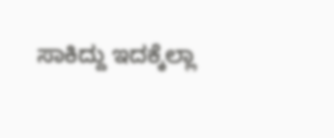ಸಾಕಿದ್ದು ಇದಕ್ಕೆಲ್ಲಾ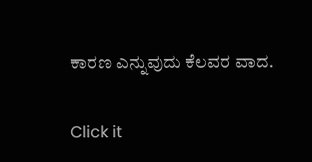ಕಾರಣ ಎನ್ನುವುದು ಕೆಲವರ ವಾದ.


Click it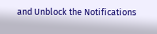and Unblock the Notifications